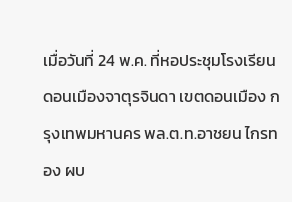เมื่อวันที่ 24 พ.ค. ที่หอประชุมโรงเรียนดอนเมืองจาตุรจินดา เขตดอนเมือง กรุงเทพมหานคร พล.ต.ท.อาชยน ไกรทอง ผบ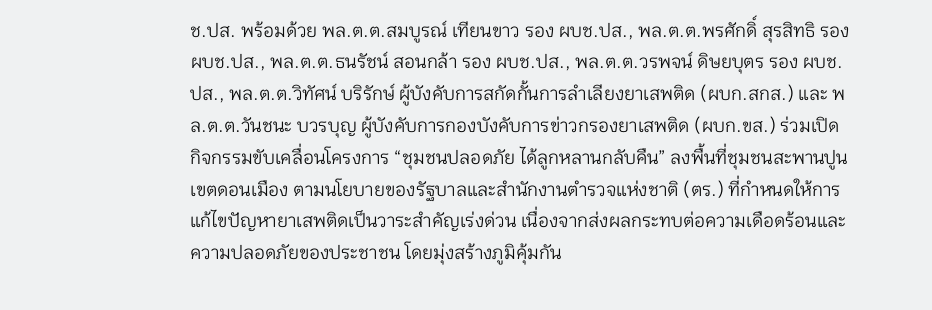ช.ปส. พร้อมด้วย พล.ต.ต.สมบูรณ์ เทียนขาว รอง ผบช.ปส., พล.ต.ต.พรศักดิ์ สุรสิทธิ รอง ผบช.ปส., พล.ต.ต.ธนรัชน์ สอนกล้า รอง ผบช.ปส., พล.ต.ต.วรพจน์ ดิษยบุตร รอง ผบช.ปส., พล.ต.ต.วิทัศน์ บริรักษ์ ผู้บังคับการสกัดกั้นการลำเลียงยาเสพติด (ผบก.สกส.) และ พล.ต.ต.วันชนะ บวรบุญ ผู้บังคับการกองบังคับการข่าวกรองยาเสพติด (ผบก.ขส.) ร่วมเปิดกิจกรรมขับเคลื่อนโครงการ “ชุมชนปลอดภัย ได้ลูกหลานกลับคืน” ลงพื้นที่ชุมชนสะพานปูน เขตดอนเมือง ตามนโยบายของรัฐบาลและสำนักงานตำรวจแห่งชาติ (ตร.) ที่กำหนดให้การแก้ไขปัญหายาเสพติดเป็นวาระสำคัญเร่งด่วน เนื่องจากส่งผลกระทบต่อความเดือดร้อนและความปลอดภัยของประชาชน โดยมุ่งสร้างภูมิคุ้มกัน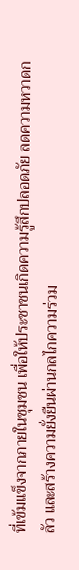ที่เข้มแข็งจากภายในชุมชน เพื่อให้ประชาชนเกิดความรู้สึกปลอดภัย ลดความหวาดกลัว และสร้างความยั่งยืนผ่านกลไกความร่วม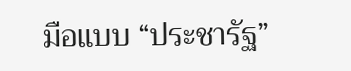มือแบบ “ประชารัฐ”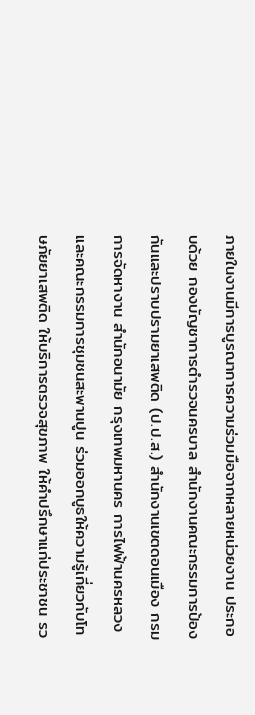ภายในงานมีการบูรณาการความร่วมมือจากหลายหน่วยงาน ประกอบด้วย กองบัญชาการตำรวจนครบาล สำนักงานคณะกรรมการป้องกันและปราบปรามยาเสพติด (ป.ป.ส.) สำนักงานเขตดอนเมือง กรมการจัดหางาน สำนักอนามัย กรุงเทพมหานคร การไฟฟ้านครหลวง และคณะกรรมการชุมชนสะพานปูน ร่วมออกบูธให้ความรู้เกี่ยวกับโทษภัยยาเสพติด ให้บริการตรวจสุขภาพ ให้คำปรึกษาแก่ประชาชน รว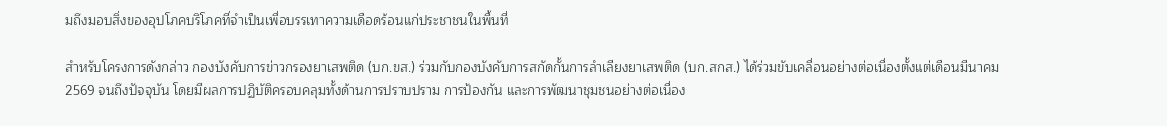มถึงมอบสิ่งของอุปโภคบริโภคที่จำเป็นเพื่อบรรเทาความเดือดร้อนแก่ประชาชนในพื้นที่

สำหรับโครงการดังกล่าว กองบังคับการข่าวกรองยาเสพติด (บก.ขส.) ร่วมกับกองบังคับการสกัดกั้นการลำเลียงยาเสพติด (บก.สกส.) ได้ร่วมขับเคลื่อนอย่างต่อเนื่องตั้งแต่เดือนมีนาคม 2569 จนถึงปัจจุบัน โดยมีผลการปฏิบัติครอบคลุมทั้งด้านการปราบปราม การป้องกัน และการพัฒนาชุมชนอย่างต่อเนื่อง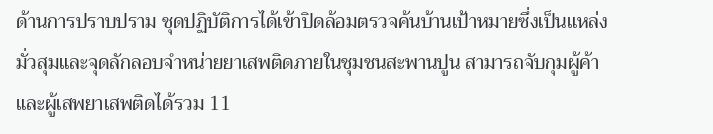ด้านการปราบปราม ชุดปฏิบัติการได้เข้าปิดล้อมตรวจค้นบ้านเป้าหมายซึ่งเป็นแหล่งมั่วสุมและจุดลักลอบจำหน่ายยาเสพติดภายในชุมชนสะพานปูน สามารถจับกุมผู้ค้าและผู้เสพยาเสพติดได้รวม 11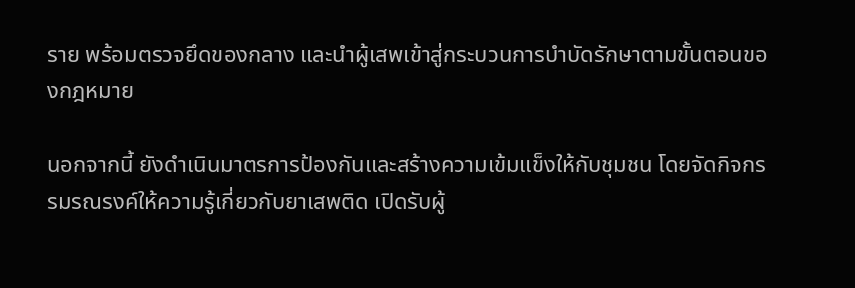ราย พร้อมตรวจยึดของกลาง และนำผู้เสพเข้าสู่กระบวนการบำบัดรักษาตามขั้นตอนของกฎหมาย

นอกจากนี้ ยังดำเนินมาตรการป้องกันและสร้างความเข้มแข็งให้กับชุมชน โดยจัดกิจกรรมรณรงค์ให้ความรู้เกี่ยวกับยาเสพติด เปิดรับผู้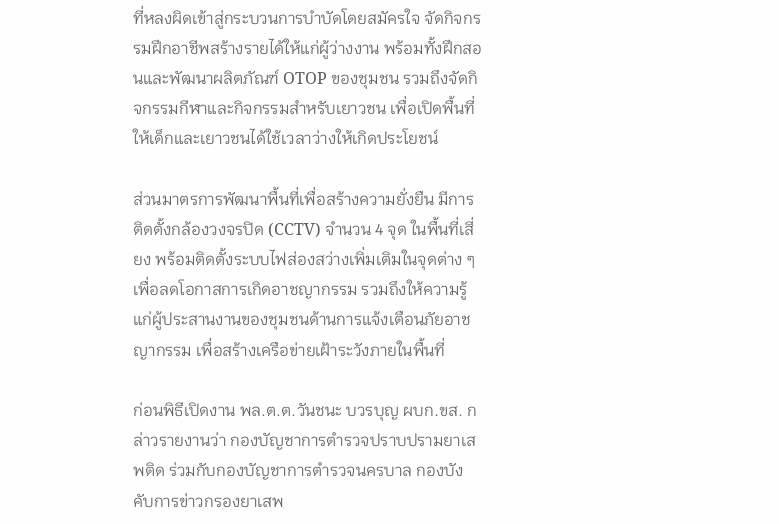ที่หลงผิดเข้าสู่กระบวนการบำบัดโดยสมัครใจ จัดกิจกรรมฝึกอาชีพสร้างรายได้ให้แก่ผู้ว่างงาน พร้อมทั้งฝึกสอนและพัฒนาผลิตภัณฑ์ OTOP ของชุมชน รวมถึงจัดกิจกรรมกีฬาและกิจกรรมสำหรับเยาวชน เพื่อเปิดพื้นที่ให้เด็กและเยาวชนได้ใช้เวลาว่างให้เกิดประโยชน์

ส่วนมาตรการพัฒนาพื้นที่เพื่อสร้างความยั่งยืน มีการติดตั้งกล้องวงจรปิด (CCTV) จำนวน 4 จุด ในพื้นที่เสี่ยง พร้อมติดตั้งระบบไฟส่องสว่างเพิ่มเติมในจุดต่าง ๆ เพื่อลดโอกาสการเกิดอาชญากรรม รวมถึงให้ความรู้แก่ผู้ประสานงานของชุมชนด้านการแจ้งเตือนภัยอาชญากรรม เพื่อสร้างเครือข่ายเฝ้าระวังภายในพื้นที่

ก่อนพิธีเปิดงาน พล.ต.ต.วันชนะ บวรบุญ ผบก.ขส. กล่าวรายงานว่า กองบัญชาการตำรวจปราบปรามยาเสพติด ร่วมกับกองบัญชาการตำรวจนครบาล กองบังคับการข่าวกรองยาเสพ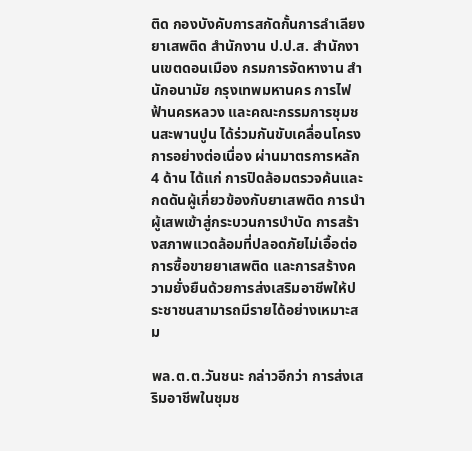ติด กองบังคับการสกัดกั้นการลำเลียงยาเสพติด สำนักงาน ป.ป.ส. สำนักงานเขตดอนเมือง กรมการจัดหางาน สำนักอนามัย กรุงเทพมหานคร การไฟฟ้านครหลวง และคณะกรรมการชุมชนสะพานปูน ได้ร่วมกันขับเคลื่อนโครงการอย่างต่อเนื่อง ผ่านมาตรการหลัก 4 ด้าน ได้แก่ การปิดล้อมตรวจค้นและกดดันผู้เกี่ยวข้องกับยาเสพติด การนำผู้เสพเข้าสู่กระบวนการบำบัด การสร้างสภาพแวดล้อมที่ปลอดภัยไม่เอื้อต่อการซื้อขายยาเสพติด และการสร้างความยั่งยืนด้วยการส่งเสริมอาชีพให้ประชาชนสามารถมีรายได้อย่างเหมาะสม

พล.ต.ต.วันชนะ กล่าวอีกว่า การส่งเสริมอาชีพในชุมช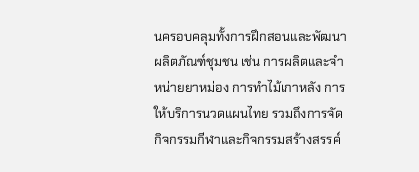นครอบคลุมทั้งการฝึกสอนและพัฒนาผลิตภัณฑ์ชุมชน เช่น การผลิตและจำหน่ายยาหม่อง การทำไม้เกาหลัง การให้บริการนวดแผนไทย รวมถึงการจัดกิจกรรมกีฬาและกิจกรรมสร้างสรรค์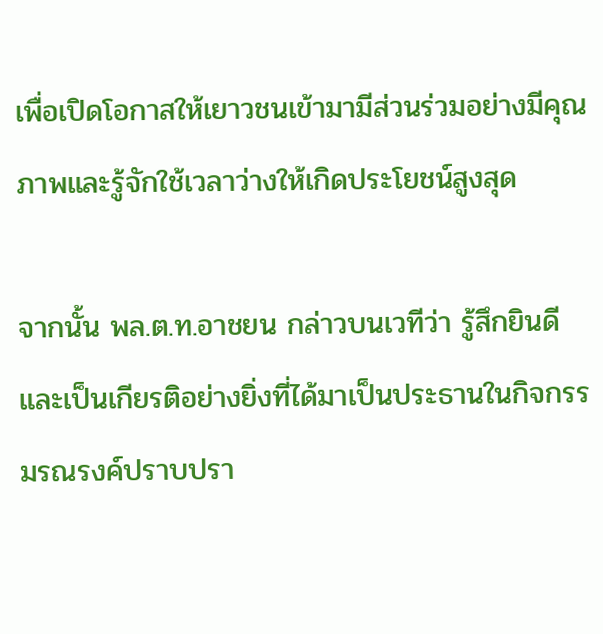เพื่อเปิดโอกาสให้เยาวชนเข้ามามีส่วนร่วมอย่างมีคุณภาพและรู้จักใช้เวลาว่างให้เกิดประโยชน์สูงสุด

จากนั้น พล.ต.ท.อาชยน กล่าวบนเวทีว่า รู้สึกยินดีและเป็นเกียรติอย่างยิ่งที่ได้มาเป็นประธานในกิจกรรมรณรงค์ปราบปรา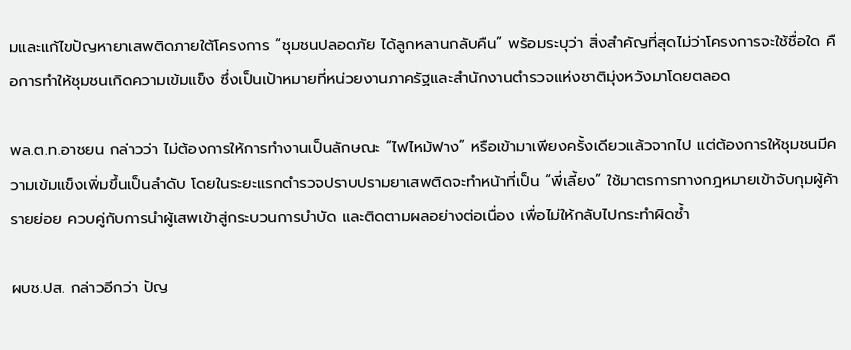มและแก้ไขปัญหายาเสพติดภายใต้โครงการ “ชุมชนปลอดภัย ได้ลูกหลานกลับคืน” พร้อมระบุว่า สิ่งสำคัญที่สุดไม่ว่าโครงการจะใช้ชื่อใด คือการทำให้ชุมชนเกิดความเข้มแข็ง ซึ่งเป็นเป้าหมายที่หน่วยงานภาครัฐและสำนักงานตำรวจแห่งชาติมุ่งหวังมาโดยตลอด

พล.ต.ท.อาชยน กล่าวว่า ไม่ต้องการให้การทำงานเป็นลักษณะ “ไฟไหม้ฟาง” หรือเข้ามาเพียงครั้งเดียวแล้วจากไป แต่ต้องการให้ชุมชนมีความเข้มแข็งเพิ่มขึ้นเป็นลำดับ โดยในระยะแรกตำรวจปราบปรามยาเสพติดจะทำหน้าที่เป็น “พี่เลี้ยง” ใช้มาตรการทางกฎหมายเข้าจับกุมผู้ค้ารายย่อย ควบคู่กับการนำผู้เสพเข้าสู่กระบวนการบำบัด และติดตามผลอย่างต่อเนื่อง เพื่อไม่ให้กลับไปกระทำผิดซ้ำ

ผบช.ปส. กล่าวอีกว่า ปัญ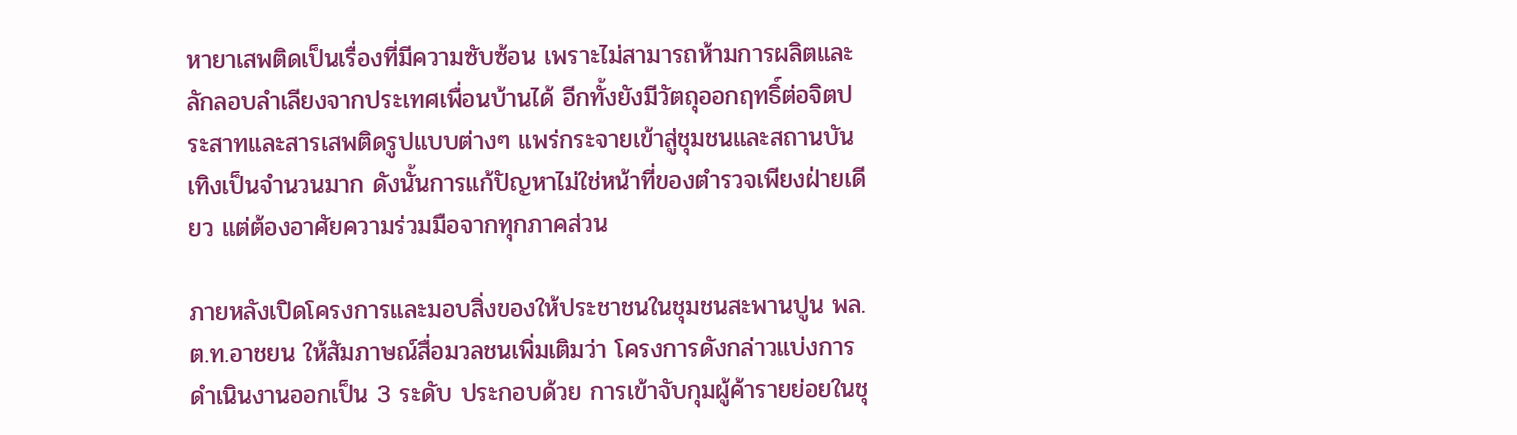หายาเสพติดเป็นเรื่องที่มีความซับซ้อน เพราะไม่สามารถห้ามการผลิตและลักลอบลำเลียงจากประเทศเพื่อนบ้านได้ อีกทั้งยังมีวัตถุออกฤทธิ์ต่อจิตประสาทและสารเสพติดรูปแบบต่างๆ แพร่กระจายเข้าสู่ชุมชนและสถานบันเทิงเป็นจำนวนมาก ดังนั้นการแก้ปัญหาไม่ใช่หน้าที่ของตำรวจเพียงฝ่ายเดียว แต่ต้องอาศัยความร่วมมือจากทุกภาคส่วน

ภายหลังเปิดโครงการและมอบสิ่งของให้ประชาชนในชุมชนสะพานปูน พล.ต.ท.อาชยน ให้สัมภาษณ์สื่อมวลชนเพิ่มเติมว่า โครงการดังกล่าวแบ่งการดำเนินงานออกเป็น 3 ระดับ ประกอบด้วย การเข้าจับกุมผู้ค้ารายย่อยในชุ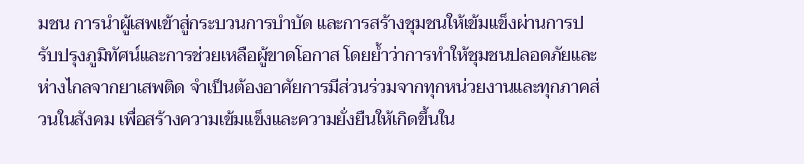มชน การนำผู้เสพเข้าสู่กระบวนการบำบัด และการสร้างชุมชนให้เข้มแข็งผ่านการปรับปรุงภูมิทัศน์และการช่วยเหลือผู้ขาดโอกาส โดยย้ำว่าการทำให้ชุมชนปลอดภัยและห่างไกลจากยาเสพติด จำเป็นต้องอาศัยการมีส่วนร่วมจากทุกหน่วยงานและทุกภาคส่วนในสังคม เพื่อสร้างความเข้มแข็งและความยั่งยืนให้เกิดขึ้นใน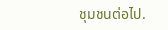ชุมชนต่อไป.